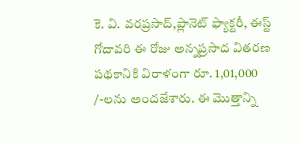కె. వి. వరప్రసాద్,ప్లానెట్ ఫ్యాక్టరీ, ఈస్ట్ గోదావరి ఈ రోజు అన్నప్రసాద వితరణ పథకానికి విరాళంగా రూ. 1,01,000 /-లను అందజేశారు. ఈ మొత్తాన్ని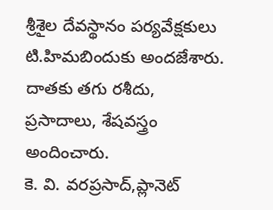శ్రీశైల దేవస్థానం పర్యవేక్షకులు టి.హిమబిందుకు అందజేశారు. దాతకు తగు రశీదు, ప్రసాదాలు, శేషవస్త్రం అందించారు.
కె. వి. వరప్రసాద్,ప్లానెట్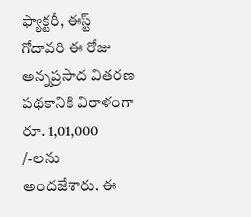ఫ్యాక్టరీ, ఈస్ట్ గోదావరి ఈ రోజు అన్నప్రసాద వితరణ పథకానికి విరాళంగా రూ. 1,01,000 /-లను అందజేశారు. ఈ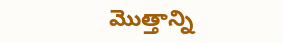మొత్తాన్ని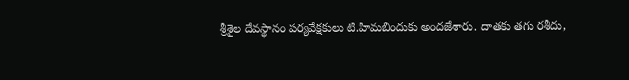శ్రీశైల దేవస్థానం పర్యవేక్షకులు టి.హిమబిందుకు అందజేశారు. దాతకు తగు రశీదు,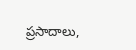ప్రసాదాలు,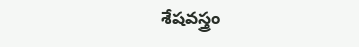శేషవస్త్రం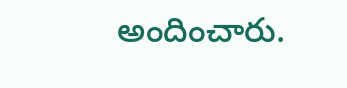అందించారు.